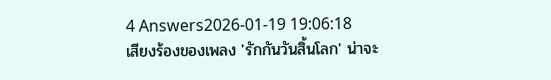4 Answers2026-01-19 19:06:18
เสียงร้องของเพลง 'รักกันวันสิ้นโลก' น่าจะ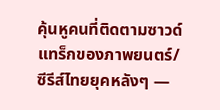คุ้นหูคนที่ติดตามซาวด์แทร็กของภาพยนตร์/ซีรีส์ไทยยุคหลังๆ —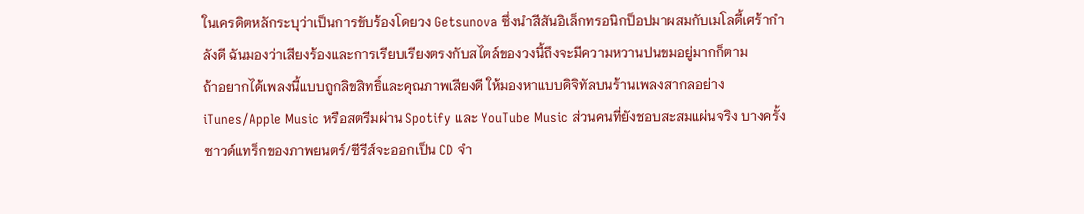ในเครดิตหลักระบุว่าเป็นการขับร้องโดยวง Getsunova ซึ่งนำสีสันอิเล็กทรอนิกป็อปมาผสมกับเมโลดี้เศร้ากำลังดี ฉันมองว่าเสียงร้องและการเรียบเรียงตรงกับสไตล์ของวงนี้ถึงจะมีความหวานปนขมอยู่มากก็ตาม
ถ้าอยากได้เพลงนี้แบบถูกลิขสิทธิ์และคุณภาพเสียงดี ให้มองหาแบบดิจิทัลบนร้านเพลงสากลอย่าง iTunes/Apple Music หรือสตรีมผ่าน Spotify และ YouTube Music ส่วนคนที่ยังชอบสะสมแผ่นจริง บางครั้งซาวด์แทร็กของภาพยนตร์/ซีรีส์จะออกเป็น CD จำ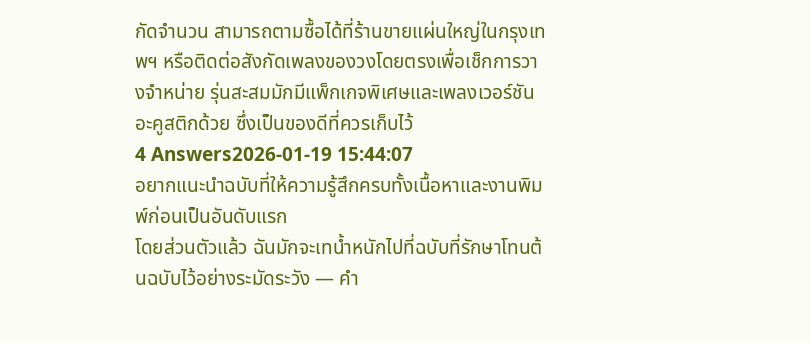กัดจำนวน สามารถตามซื้อได้ที่ร้านขายแผ่นใหญ่ในกรุงเทพฯ หรือติดต่อสังกัดเพลงของวงโดยตรงเพื่อเช็กการวางจำหน่าย รุ่นสะสมมักมีแพ็กเกจพิเศษและเพลงเวอร์ชันอะคูสติกด้วย ซึ่งเป็นของดีที่ควรเก็บไว้
4 Answers2026-01-19 15:44:07
อยากแนะนำฉบับที่ให้ความรู้สึกครบทั้งเนื้อหาและงานพิมพ์ก่อนเป็นอันดับแรก
โดยส่วนตัวแล้ว ฉันมักจะเทน้ำหนักไปที่ฉบับที่รักษาโทนต้นฉบับไว้อย่างระมัดระวัง — คำ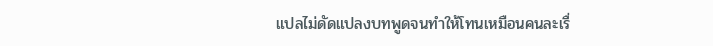แปลไม่ดัดแปลงบทพูดจนทำให้โทนเหมือนคนละเรื่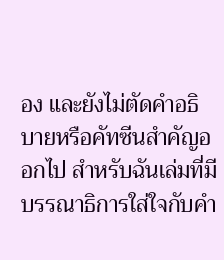อง และยังไม่ตัดคำอธิบายหรือคัทซีนสำคัญออกไป สำหรับฉันเล่มที่มีบรรณาธิการใส่ใจกับคำ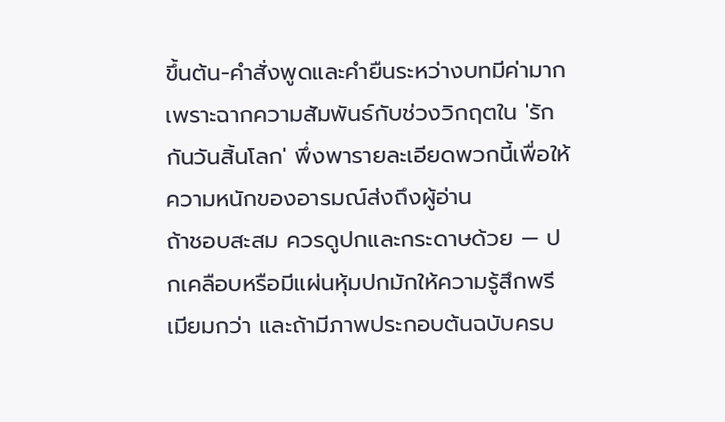ขึ้นต้น-คำสั่งพูดและคำยืนระหว่างบทมีค่ามาก เพราะฉากความสัมพันธ์กับช่วงวิกฤตใน 'รักกันวันสิ้นโลก' พึ่งพารายละเอียดพวกนี้เพื่อให้ความหนักของอารมณ์ส่งถึงผู้อ่าน
ถ้าชอบสะสม ควรดูปกและกระดาษด้วย — ปกเคลือบหรือมีแผ่นหุ้มปกมักให้ความรู้สึกพรีเมียมกว่า และถ้ามีภาพประกอบต้นฉบับครบ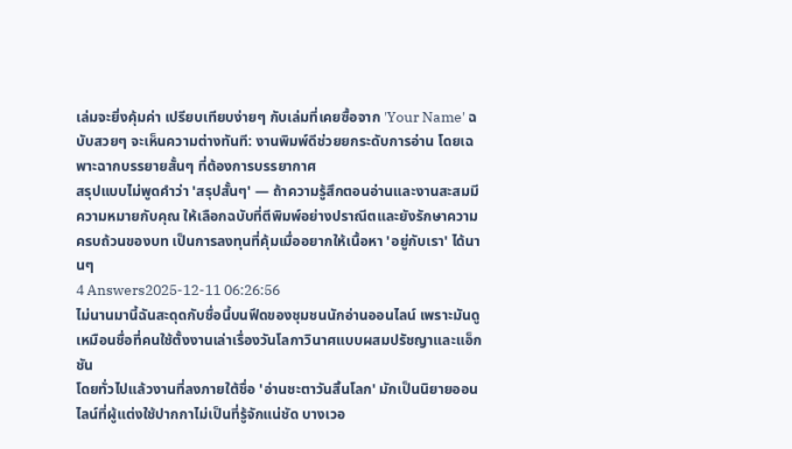เล่มจะยิ่งคุ้มค่า เปรียบเทียบง่ายๆ กับเล่มที่เคยซื้อจาก 'Your Name' ฉบับสวยๆ จะเห็นความต่างทันที: งานพิมพ์ดีช่วยยกระดับการอ่าน โดยเฉพาะฉากบรรยายสั้นๆ ที่ต้องการบรรยากาศ
สรุปแบบไม่พูดคำว่า 'สรุปสั้นๆ' — ถ้าความรู้สึกตอนอ่านและงานสะสมมีความหมายกับคุณ ให้เลือกฉบับที่ตีพิมพ์อย่างปราณีตและยังรักษาความครบถ้วนของบท เป็นการลงทุนที่คุ้มเมื่ออยากให้เนื้อหา 'อยู่กับเรา' ได้นานๆ
4 Answers2025-12-11 06:26:56
ไม่นานมานี้ฉันสะดุดกับชื่อนี้บนฟีดของชุมชนนักอ่านออนไลน์ เพราะมันดูเหมือนชื่อที่คนใช้ตั้งงานเล่าเรื่องวันโลกาวินาศแบบผสมปรัชญาและแอ็กชัน
โดยทั่วไปแล้วงานที่ลงภายใต้ชื่อ 'อ่านชะตาวันสิ้นโลก' มักเป็นนิยายออนไลน์ที่ผู้แต่งใช้ปากกาไม่เป็นที่รู้จักแน่ชัด บางเวอ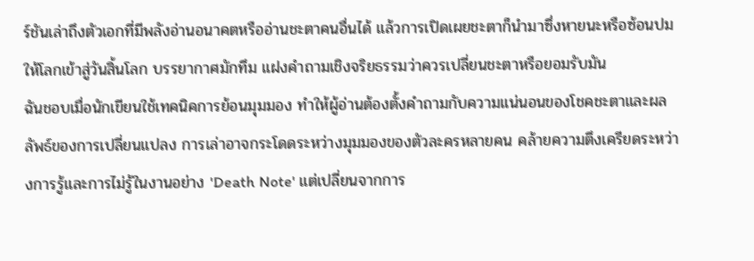ร์ชันเล่าถึงตัวเอกที่มีพลังอ่านอนาคตหรืออ่านชะตาคนอื่นได้ แล้วการเปิดเผยชะตาก็นำมาซึ่งหายนะหรือซ้อนปมให้โลกเข้าสู่วันสิ้นโลก บรรยากาศมักทึม แฝงคำถามเชิงจริยธรรมว่าควรเปลี่ยนชะตาหรือยอมรับมัน
ฉันชอบเมื่อนักเขียนใช้เทคนิคการย้อนมุมมอง ทำให้ผู้อ่านต้องตั้งคำถามกับความแน่นอนของโชคชะตาและผลลัพธ์ของการเปลี่ยนแปลง การเล่าอาจกระโดดระหว่างมุมมองของตัวละครหลายคน คล้ายความตึงเครียดระหว่างการรู้และการไม่รู้ในงานอย่าง 'Death Note' แต่เปลี่ยนจากการ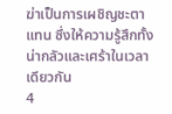ฆ่าเป็นการเผชิญชะตาแทน ซึ่งให้ความรู้สึกทั้งน่ากลัวและเศร้าในเวลาเดียวกัน
4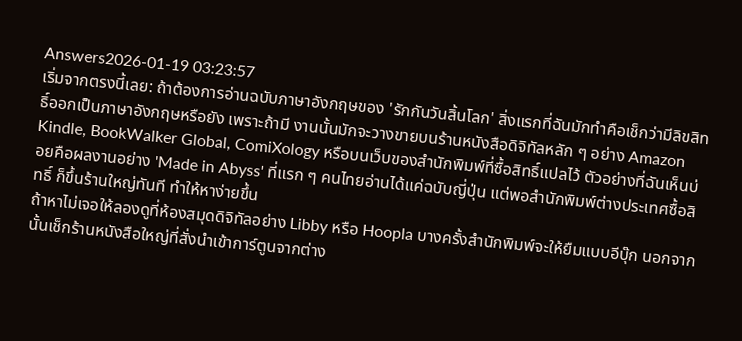Answers2026-01-19 03:23:57
เริ่มจากตรงนี้เลย: ถ้าต้องการอ่านฉบับภาษาอังกฤษของ 'รักกันวันสิ้นโลก' สิ่งแรกที่ฉันมักทำคือเช็กว่ามีลิขสิทธิ์ออกเป็นภาษาอังกฤษหรือยัง เพราะถ้ามี งานนั้นมักจะวางขายบนร้านหนังสือดิจิทัลหลัก ๆ อย่าง Amazon Kindle, BookWalker Global, ComiXology หรือบนเว็บของสำนักพิมพ์ที่ซื้อสิทธิ์แปลไว้ ตัวอย่างที่ฉันเห็นบ่อยคือผลงานอย่าง 'Made in Abyss' ที่แรก ๆ คนไทยอ่านได้แค่ฉบับญี่ปุ่น แต่พอสำนักพิมพ์ต่างประเทศซื้อสิทธิ์ ก็ขึ้นร้านใหญ่ทันที ทำให้หาง่ายขึ้น
ถ้าหาไม่เจอให้ลองดูที่ห้องสมุดดิจิทัลอย่าง Libby หรือ Hoopla บางครั้งสำนักพิมพ์จะให้ยืมแบบอีบุ๊ก นอกจากนั้นเช็กร้านหนังสือใหญ่ที่สั่งนำเข้าการ์ตูนจากต่าง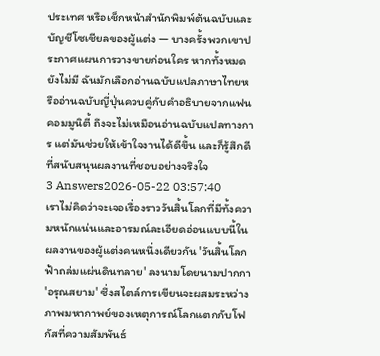ประเทศ หรือเช็กหน้าสำนักพิมพ์ต้นฉบับและบัญชีโซเชียลของผู้แต่ง — บางครั้งพวกเขาประกาศแผนการวางขายก่อนใคร หากทั้งหมดยังไม่มี ฉันมักเลือกอ่านฉบับแปลภาษาไทยหรืออ่านฉบับญี่ปุ่นควบคู่กับคำอธิบายจากแฟนคอมมูนิตี้ ถึงจะไม่เหมือนอ่านฉบับแปลทางการ แต่มันช่วยให้เข้าใจงานได้ดีขึ้น และก็รู้สึกดีที่สนับสนุนผลงานที่ชอบอย่างจริงใจ
3 Answers2026-05-22 03:57:40
เราไม่คิดว่าจะเจอเรื่องราววันสิ้นโลกที่มีทั้งความหนักแน่นและอารมณ์ละเอียดอ่อนแบบนี้ในผลงานของผู้แต่งคนหนึ่งเดียวกัน 'วันสิ้นโลก ฟ้าถล่มแผ่นดินทลาย' ลงนามโดยนามปากกา 'อรุณสยาม' ซึ่งสไตล์การเขียนจะผสมระหว่างภาพมหากาพย์ของเหตุการณ์โลกแตกกับโฟกัสที่ความสัมพันธ์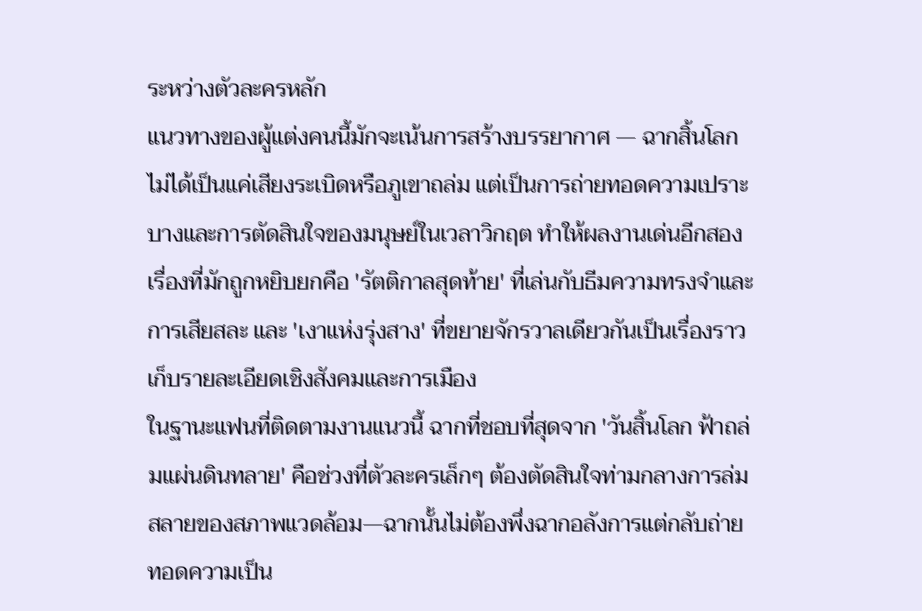ระหว่างตัวละครหลัก
แนวทางของผู้แต่งคนนี้มักจะเน้นการสร้างบรรยากาศ — ฉากสิ้นโลกไม่ได้เป็นแค่เสียงระเบิดหรือภูเขาถล่ม แต่เป็นการถ่ายทอดความเปราะบางและการตัดสินใจของมนุษย์ในเวลาวิกฤต ทำให้ผลงานเด่นอีกสองเรื่องที่มักถูกหยิบยกคือ 'รัตติกาลสุดท้าย' ที่เล่นกับธีมความทรงจำและการเสียสละ และ 'เงาแห่งรุ่งสาง' ที่ขยายจักรวาลเดียวกันเป็นเรื่องราวเก็บรายละเอียดเชิงสังคมและการเมือง
ในฐานะแฟนที่ติดตามงานแนวนี้ ฉากที่ชอบที่สุดจาก 'วันสิ้นโลก ฟ้าถล่มแผ่นดินทลาย' คือช่วงที่ตัวละครเล็กๆ ต้องตัดสินใจท่ามกลางการล่มสลายของสภาพแวดล้อม—ฉากนั้นไม่ต้องพึ่งฉากอลังการแต่กลับถ่ายทอดความเป็น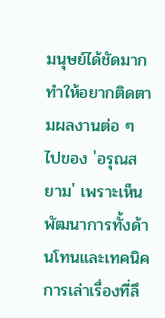มนุษย์ได้ชัดมาก ทำให้อยากติดตามผลงานต่อ ๆ ไปของ 'อรุณสยาม' เพราะเห็นพัฒนาการทั้งด้านโทนและเทคนิคการเล่าเรื่องที่ลึ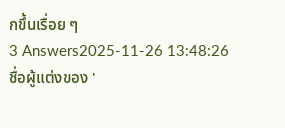กขึ้นเรื่อย ๆ
3 Answers2025-11-26 13:48:26
ชื่อผู้แต่งของ '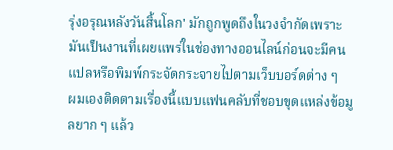รุ่งอรุณหลังวันสิ้นโลก' มักถูกพูดถึงในวงจำกัดเพราะมันเป็นงานที่เผยแพร่ในช่องทางออนไลน์ก่อนจะมีคนแปลหรือพิมพ์กระจัดกระจายไปตามเว็บบอร์ดต่าง ๆ
ผมเองติดตามเรื่องนี้แบบแฟนคลับที่ชอบขุดแหล่งข้อมูลยาก ๆ แล้ว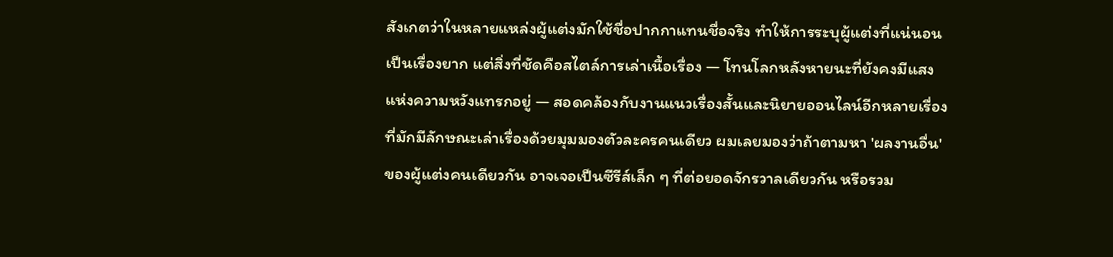สังเกตว่าในหลายแหล่งผู้แต่งมักใช้ชื่อปากกาแทนชื่อจริง ทำให้การระบุผู้แต่งที่แน่นอนเป็นเรื่องยาก แต่สิ่งที่ชัดคือสไตล์การเล่าเนื้อเรื่อง — โทนโลกหลังหายนะที่ยังคงมีแสงแห่งความหวังแทรกอยู่ — สอดคล้องกับงานแนวเรื่องสั้นและนิยายออนไลน์อีกหลายเรื่องที่มักมีลักษณะเล่าเรื่องด้วยมุมมองตัวละครคนเดียว ผมเลยมองว่าถ้าตามหา 'ผลงานอื่น' ของผู้แต่งคนเดียวกัน อาจเจอเป็นซีรีส์เล็ก ๆ ที่ต่อยอดจักรวาลเดียวกัน หรือรวม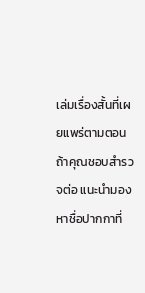เล่มเรื่องสั้นที่เผยแพร่ตามตอน
ถ้าคุณชอบสำรวจต่อ แนะนำมองหาชื่อปากกาที่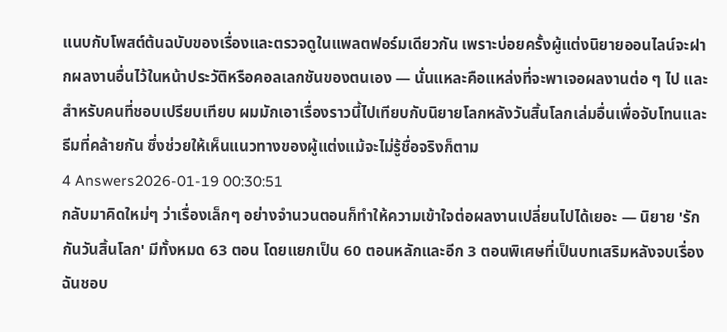แนบกับโพสต์ต้นฉบับของเรื่องและตรวจดูในแพลตฟอร์มเดียวกัน เพราะบ่อยครั้งผู้แต่งนิยายออนไลน์จะฝากผลงานอื่นไว้ในหน้าประวัติหรือคอลเลกชันของตนเอง — นั่นแหละคือแหล่งที่จะพาเจอผลงานต่อ ๆ ไป และสำหรับคนที่ชอบเปรียบเทียบ ผมมักเอาเรื่องราวนี้ไปเทียบกับนิยายโลกหลังวันสิ้นโลกเล่มอื่นเพื่อจับโทนและธีมที่คล้ายกัน ซึ่งช่วยให้เห็นแนวทางของผู้แต่งแม้จะไม่รู้ชื่อจริงก็ตาม
4 Answers2026-01-19 00:30:51
กลับมาคิดใหม่ๆ ว่าเรื่องเล็กๆ อย่างจำนวนตอนก็ทำให้ความเข้าใจต่อผลงานเปลี่ยนไปได้เยอะ — นิยาย 'รักกันวันสิ้นโลก' มีทั้งหมด 63 ตอน โดยแยกเป็น 60 ตอนหลักและอีก 3 ตอนพิเศษที่เป็นบทเสริมหลังจบเรื่อง ฉันชอบ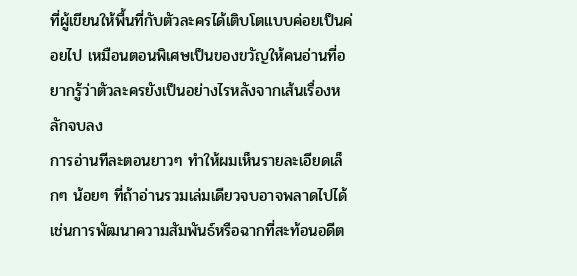ที่ผู้เขียนให้พื้นที่กับตัวละครได้เติบโตแบบค่อยเป็นค่อยไป เหมือนตอนพิเศษเป็นของขวัญให้คนอ่านที่อยากรู้ว่าตัวละครยังเป็นอย่างไรหลังจากเส้นเรื่องหลักจบลง
การอ่านทีละตอนยาวๆ ทำให้ผมเห็นรายละเอียดเล็กๆ น้อยๆ ที่ถ้าอ่านรวมเล่มเดียวจบอาจพลาดไปได้ เช่นการพัฒนาความสัมพันธ์หรือฉากที่สะท้อนอดีต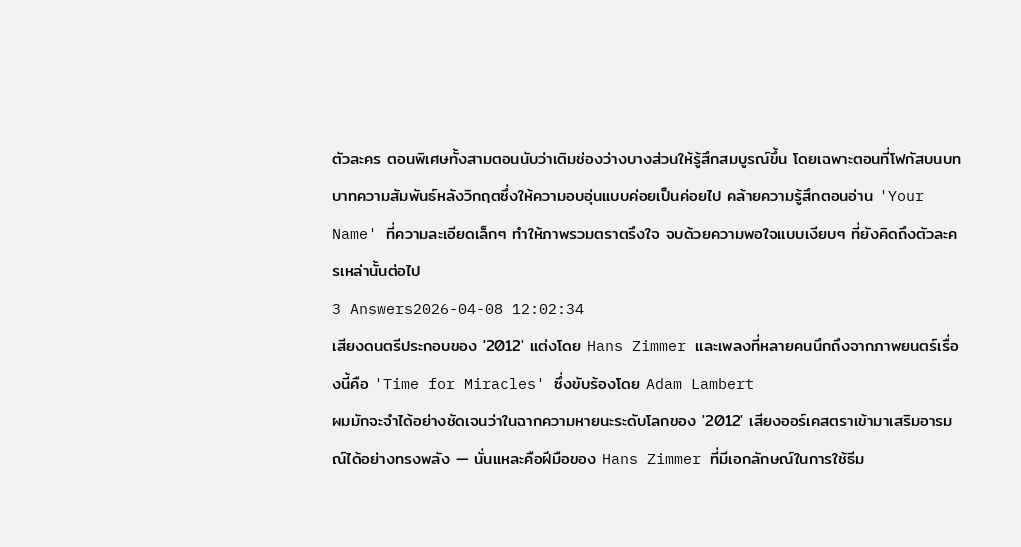ตัวละคร ตอนพิเศษทั้งสามตอนนับว่าเติมช่องว่างบางส่วนให้รู้สึกสมบูรณ์ขึ้น โดยเฉพาะตอนที่โฟกัสบนบทบาทความสัมพันธ์หลังวิกฤตซึ่งให้ความอบอุ่นแบบค่อยเป็นค่อยไป คล้ายความรู้สึกตอนอ่าน 'Your Name' ที่ความละเอียดเล็กๆ ทำให้ภาพรวมตราตรึงใจ จบด้วยความพอใจแบบเงียบๆ ที่ยังคิดถึงตัวละครเหล่านั้นต่อไป
3 Answers2026-04-08 12:02:34
เสียงดนตรีประกอบของ '2012' แต่งโดย Hans Zimmer และเพลงที่หลายคนนึกถึงจากภาพยนตร์เรื่องนี้คือ 'Time for Miracles' ซึ่งขับร้องโดย Adam Lambert
ผมมักจะจำได้อย่างชัดเจนว่าในฉากความหายนะระดับโลกของ '2012' เสียงออร์เคสตราเข้ามาเสริมอารมณ์ได้อย่างทรงพลัง — นั่นแหละคือฝีมือของ Hans Zimmer ที่มีเอกลักษณ์ในการใช้ธีม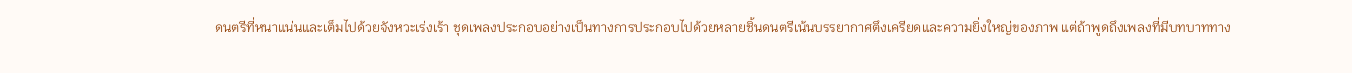ดนตรีที่หนาแน่นและเต็มไปด้วยจังหวะเร่งเร้า ชุดเพลงประกอบอย่างเป็นทางการประกอบไปด้วยหลายชิ้นดนตรีเน้นบรรยากาศตึงเครียดและความยิ่งใหญ่ของภาพ แต่ถ้าพูดถึงเพลงที่มีบทบาททาง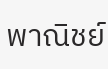พาณิชย์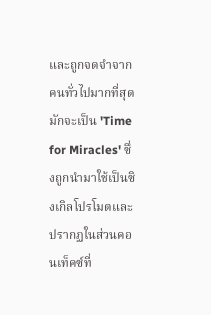และถูกจดจำจากคนทั่วไปมากที่สุด มักจะเป็น 'Time for Miracles' ซึ่งถูกนำมาใช้เป็นซิงเกิลโปรโมตและปรากฏในส่วนคอนเท็คซ์ที่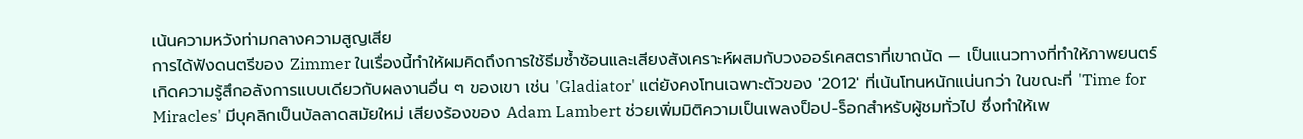เน้นความหวังท่ามกลางความสูญเสีย
การได้ฟังดนตรีของ Zimmer ในเรื่องนี้ทำให้ผมคิดถึงการใช้ธีมซ้ำซ้อนและเสียงสังเคราะห์ผสมกับวงออร์เคสตราที่เขาถนัด — เป็นแนวทางที่ทำให้ภาพยนตร์เกิดความรู้สึกอลังการแบบเดียวกับผลงานอื่น ๆ ของเขา เช่น 'Gladiator' แต่ยังคงโทนเฉพาะตัวของ '2012' ที่เน้นโทนหนักแน่นกว่า ในขณะที่ 'Time for Miracles' มีบุคลิกเป็นบัลลาดสมัยใหม่ เสียงร้องของ Adam Lambert ช่วยเพิ่มมิติความเป็นเพลงป็อป-ร็อกสำหรับผู้ชมทั่วไป ซึ่งทำให้เพ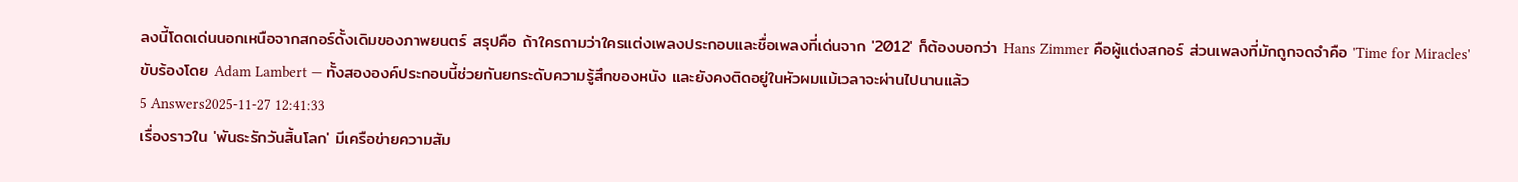ลงนี้โดดเด่นนอกเหนือจากสกอร์ดั้งเดิมของภาพยนตร์ สรุปคือ ถ้าใครถามว่าใครแต่งเพลงประกอบและชื่อเพลงที่เด่นจาก '2012' ก็ต้องบอกว่า Hans Zimmer คือผู้แต่งสกอร์ ส่วนเพลงที่มักถูกจดจำคือ 'Time for Miracles' ขับร้องโดย Adam Lambert — ทั้งสององค์ประกอบนี้ช่วยกันยกระดับความรู้สึกของหนัง และยังคงติดอยู่ในหัวผมแม้เวลาจะผ่านไปนานแล้ว
5 Answers2025-11-27 12:41:33
เรื่องราวใน 'พันธะรักวันสิ้นโลก' มีเครือข่ายความสัม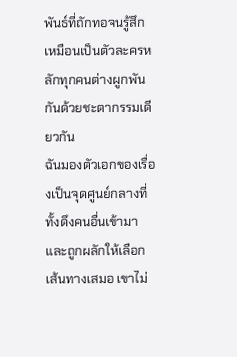พันธ์ที่ถักทอจนรู้สึกเหมือนเป็นตัวละครหลักทุกคนต่างผูกพันกันด้วยชะตากรรมเดียวกัน
ฉันมองตัวเอกของเรื่องเป็นจุดศูนย์กลางที่ทั้งดึงคนอื่นเข้ามาและถูกผลักให้เลือกเส้นทางเสมอ เขาไม่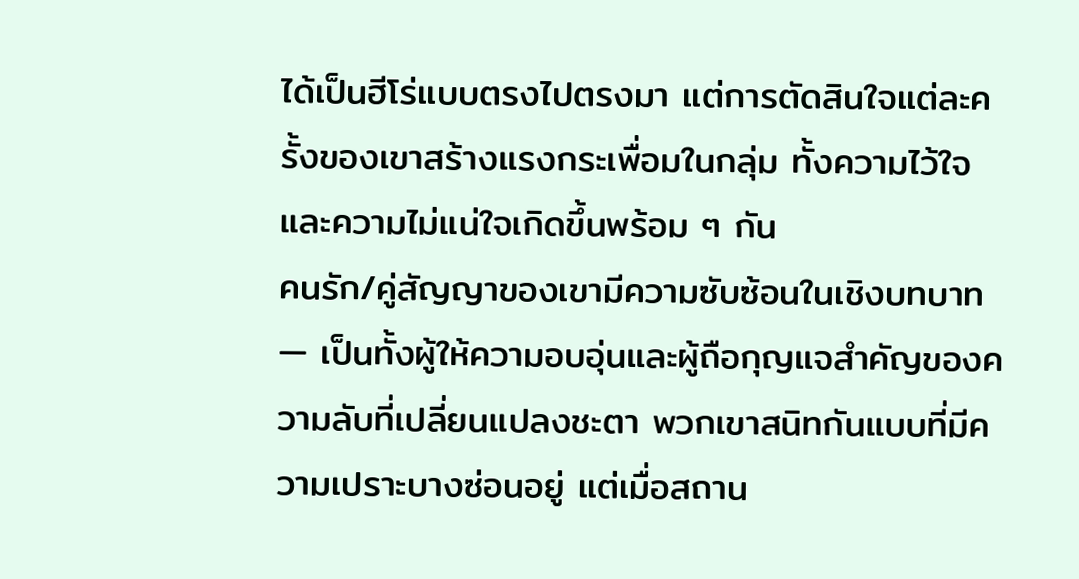ได้เป็นฮีโร่แบบตรงไปตรงมา แต่การตัดสินใจแต่ละครั้งของเขาสร้างแรงกระเพื่อมในกลุ่ม ทั้งความไว้ใจและความไม่แน่ใจเกิดขึ้นพร้อม ๆ กัน
คนรัก/คู่สัญญาของเขามีความซับซ้อนในเชิงบทบาท — เป็นทั้งผู้ให้ความอบอุ่นและผู้ถือกุญแจสำคัญของความลับที่เปลี่ยนแปลงชะตา พวกเขาสนิทกันแบบที่มีความเปราะบางซ่อนอยู่ แต่เมื่อสถาน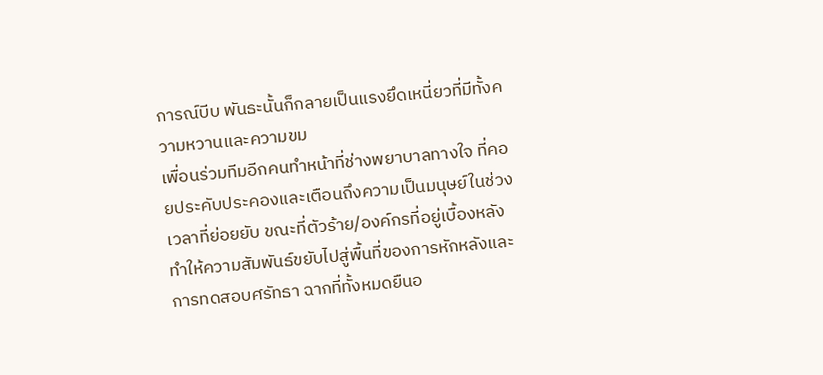การณ์บีบ พันธะนั้นก็กลายเป็นแรงยึดเหนี่ยวที่มีทั้งความหวานและความขม
เพื่อนร่วมทีมอีกคนทำหน้าที่ช่างพยาบาลทางใจ ที่คอยประคับประคองและเตือนถึงความเป็นมนุษย์ในช่วงเวลาที่ย่อยยับ ขณะที่ตัวร้าย/องค์กรที่อยู่เบื้องหลังทำให้ความสัมพันธ์ขยับไปสู่พื้นที่ของการหักหลังและการทดสอบศรัทธา ฉากที่ทั้งหมดยืนอ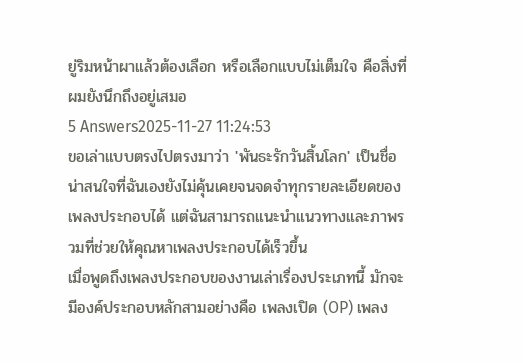ยู่ริมหน้าผาแล้วต้องเลือก หรือเลือกแบบไม่เต็มใจ คือสิ่งที่ผมยังนึกถึงอยู่เสมอ
5 Answers2025-11-27 11:24:53
ขอเล่าแบบตรงไปตรงมาว่า 'พันธะรักวันสิ้นโลก' เป็นชื่อน่าสนใจที่ฉันเองยังไม่คุ้นเคยจนจดจำทุกรายละเอียดของเพลงประกอบได้ แต่ฉันสามารถแนะนำแนวทางและภาพรวมที่ช่วยให้คุณหาเพลงประกอบได้เร็วขึ้น
เมื่อพูดถึงเพลงประกอบของงานเล่าเรื่องประเภทนี้ มักจะมีองค์ประกอบหลักสามอย่างคือ เพลงเปิด (OP) เพลง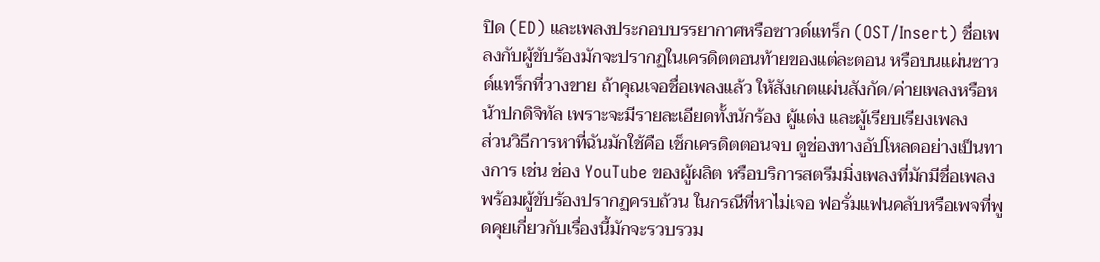ปิด (ED) และเพลงประกอบบรรยากาศหรือซาวด์แทร็ก (OST/Insert) ชื่อเพลงกับผู้ขับร้องมักจะปรากฏในเครดิตตอนท้ายของแต่ละตอน หรือบนแผ่นซาวด์แทร็กที่วางขาย ถ้าคุณเจอชื่อเพลงแล้ว ให้สังเกตแผ่นสังกัด/ค่ายเพลงหรือหน้าปกดิจิทัล เพราะจะมีรายละเอียดทั้งนักร้อง ผู้แต่ง และผู้เรียบเรียงเพลง
ส่วนวิธีการหาที่ฉันมักใช้คือ เช็กเครดิตตอนจบ ดูช่องทางอัปโหลดอย่างเป็นทางการ เช่น ช่อง YouTube ของผู้ผลิต หรือบริการสตรีมมิ่งเพลงที่มักมีชื่อเพลงพร้อมผู้ขับร้องปรากฏครบถ้วน ในกรณีที่หาไม่เจอ ฟอรั่มแฟนคลับหรือเพจที่พูดคุยเกี่ยวกับเรื่องนี้มักจะรวบรวม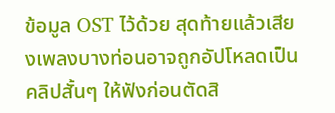ข้อมูล OST ไว้ด้วย สุดท้ายแล้วเสียงเพลงบางท่อนอาจถูกอัปโหลดเป็นคลิปสั้นๆ ให้ฟังก่อนตัดสิ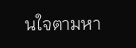นใจตามหา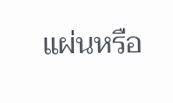แผ่นหรือ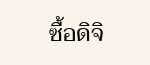ซื้อดิจิ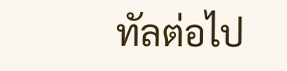ทัลต่อไป